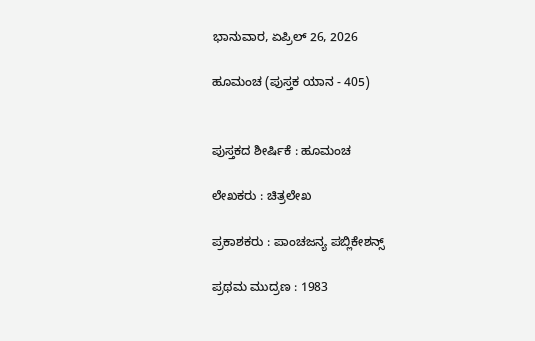ಭಾನುವಾರ, ಏಪ್ರಿಲ್ 26, 2026

ಹೂಮಂಚ (ಪುಸ್ತಕ ಯಾನ - 405)


ಪುಸ್ತಕದ ಶೀರ್ಷಿಕೆ : ಹೂಮಂಚ

ಲೇಖಕರು : ಚಿತ್ರಲೇಖ

ಪ್ರಕಾಶಕರು : ಪಾಂಚಜನ್ಯ ಪಬ್ಲಿಕೇಶನ್ಸ್

ಪ್ರಥಮ ಮುದ್ರಣ : 1983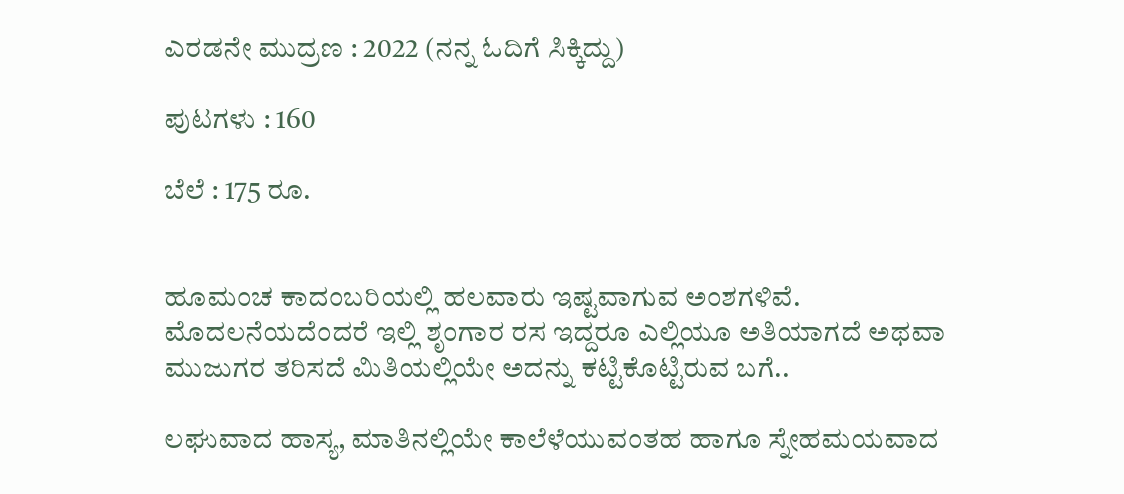ಎರಡನೇ ಮುದ್ರಣ : 2022 (ನನ್ನ ಓದಿಗೆ ಸಿಕ್ಕಿದ್ದು)

ಪುಟಗಳು : 160

ಬೆಲೆ : 175 ರೂ.


ಹೂಮಂಚ ಕಾದಂಬರಿಯಲ್ಲಿ ಹಲವಾರು ಇಷ್ಟವಾಗುವ ಅಂಶಗಳಿವೆ. ಮೊದಲನೆಯದೆಂದರೆ ಇಲ್ಲಿ ಶೃಂಗಾರ ರಸ ಇದ್ದರೂ ಎಲ್ಲಿಯೂ ಅತಿಯಾಗದೆ ಅಥವಾ ಮುಜುಗರ ತರಿಸದೆ ಮಿತಿಯಲ್ಲಿಯೇ ಅದನ್ನು ಕಟ್ಟಿಕೊಟ್ಟಿರುವ ಬಗೆ..

ಲಘುವಾದ ಹಾಸ್ಯ, ಮಾತಿನಲ್ಲಿಯೇ ಕಾಲೆಳೆಯುವಂತಹ ಹಾಗೂ ಸ್ನೇಹಮಯವಾದ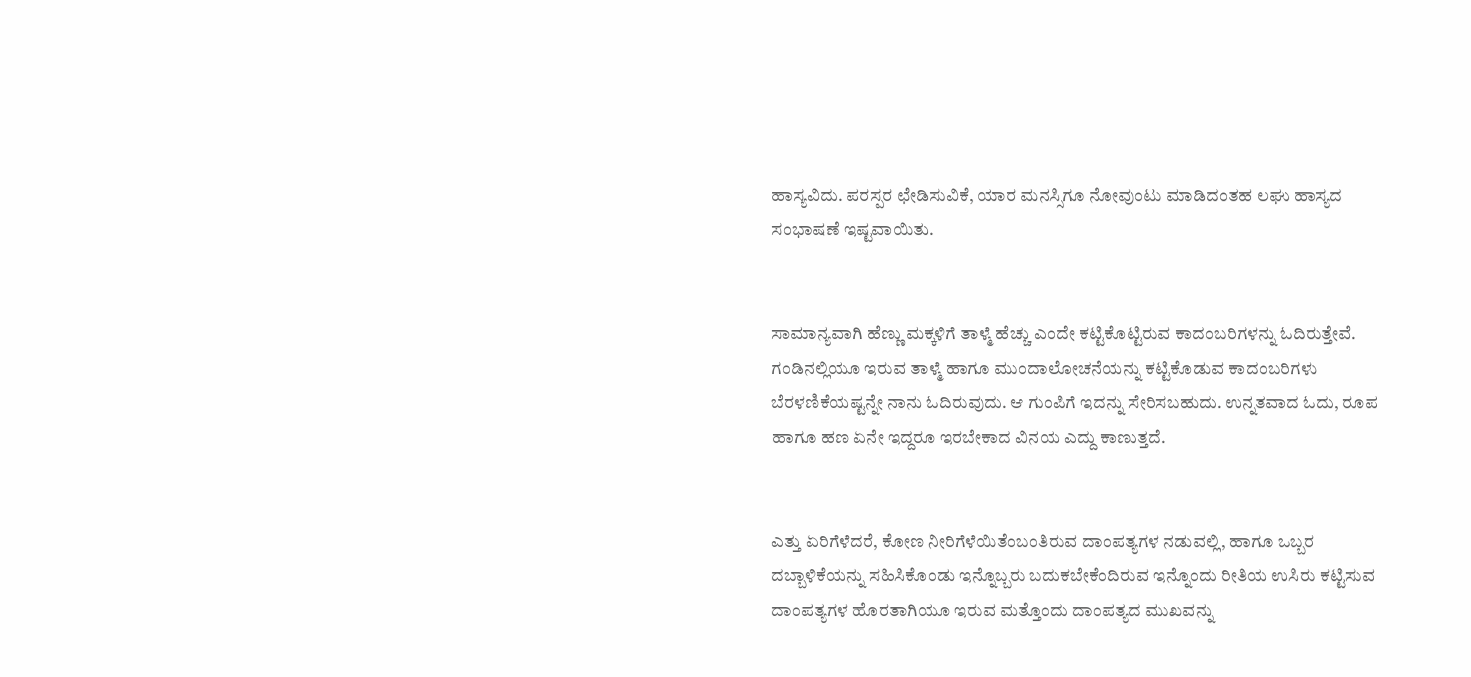ಹಾಸ್ಯವಿದು. ಪರಸ್ಪರ ಛೇಡಿಸುವಿಕೆ, ಯಾರ ಮನಸ್ಸಿಗೂ ನೋವುಂಟು ಮಾಡಿದಂತಹ ಲಘು ಹಾಸ್ಯದ ಸಂಭಾಷಣೆ ಇಷ್ಟವಾಯಿತು.


ಸಾಮಾನ್ಯವಾಗಿ ಹೆಣ್ಣು ಮಕ್ಕಳಿಗೆ ತಾಳ್ಮೆ ಹೆಚ್ಚು ಎಂದೇ ಕಟ್ಟಿಕೊಟ್ಟಿರುವ ಕಾದಂಬರಿಗಳನ್ನು ಓದಿರುತ್ತೇವೆ. ಗಂಡಿನಲ್ಲಿಯೂ ಇರುವ ತಾಳ್ಮೆ ಹಾಗೂ ಮುಂದಾಲೋಚನೆಯನ್ನು ಕಟ್ಟಿಕೊಡುವ ಕಾದಂಬರಿಗಳು ಬೆರಳಣಿಕೆಯಷ್ಟನ್ನೇ ನಾನು ಓದಿರುವುದು. ಆ ಗುಂಪಿಗೆ ಇದನ್ನು ಸೇರಿಸಬಹುದು. ಉನ್ನತವಾದ ಓದು, ರೂಪ ಹಾಗೂ ಹಣ ಏನೇ ಇದ್ದರೂ ಇರಬೇಕಾದ ವಿನಯ ಎದ್ದು ಕಾಣುತ್ತದೆ.


ಎತ್ತು ಏರಿಗೆಳೆದರೆ, ಕೋಣ ನೀರಿಗೆಳೆಯಿತೆಂಬಂತಿರುವ ದಾಂಪತ್ಯಗಳ ನಡುವಲ್ಲಿ, ಹಾಗೂ ಒಬ್ಬರ ದಬ್ಬಾಳಿಕೆಯನ್ನು ಸಹಿಸಿಕೊಂಡು ಇನ್ನೊಬ್ಬರು ಬದುಕಬೇಕೆಂದಿರುವ ಇನ್ನೊಂದು ರೀತಿಯ ಉಸಿರು ಕಟ್ಟಿಸುವ ದಾಂಪತ್ಯಗಳ ಹೊರತಾಗಿಯೂ ಇರುವ ಮತ್ತೊಂದು ದಾಂಪತ್ಯದ ಮುಖವನ್ನು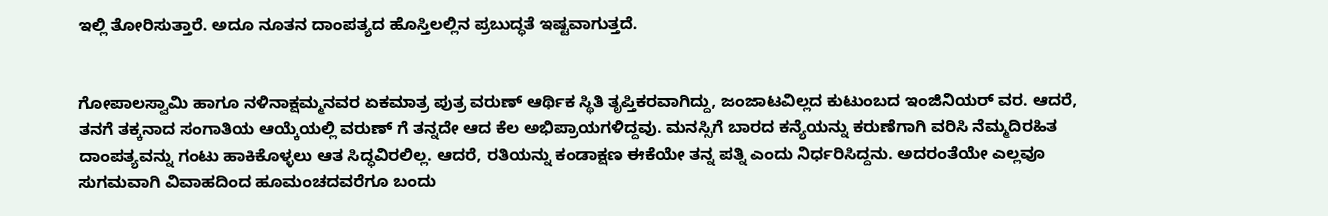ಇಲ್ಲಿ ತೋರಿಸುತ್ತಾರೆ. ಅದೂ ನೂತನ ದಾಂಪತ್ಯದ ಹೊಸ್ತಿಲಲ್ಲಿನ ಪ್ರಬುದ್ಧತೆ ಇಷ್ಟವಾಗುತ್ತದೆ.


ಗೋಪಾಲಸ್ವಾಮಿ ಹಾಗೂ ನಳಿನಾಕ್ಷಮ್ಮನವರ ಏಕಮಾತ್ರ ಪುತ್ರ ವರುಣ್ ಆರ್ಥಿಕ ಸ್ಥಿತಿ ತೃಪ್ತಿಕರವಾಗಿದ್ದು, ಜಂಜಾಟವಿಲ್ಲದ ಕುಟುಂಬದ ಇಂಜಿನಿಯರ್ ವರ. ಆದರೆ, ತನಗೆ ತಕ್ಕನಾದ ಸಂಗಾತಿಯ ಆಯ್ಕೆಯಲ್ಲಿ ವರುಣ್ ಗೆ ತನ್ನದೇ ಆದ ಕೆಲ ಅಭಿಪ್ರಾಯಗಳಿದ್ದವು. ಮನಸ್ಸಿಗೆ ಬಾರದ ಕನ್ಯೆಯನ್ನು ಕರುಣೆಗಾಗಿ ವರಿಸಿ ನೆಮ್ಮದಿರಹಿತ ದಾಂಪತ್ಯವನ್ನು ಗಂಟು ಹಾಕಿಕೊಳ್ಳಲು ಆತ ಸಿದ್ಧವಿರಲಿಲ್ಲ. ಆದರೆ, ರತಿಯನ್ನು ಕಂಡಾಕ್ಷಣ ಈಕೆಯೇ ತನ್ನ ಪತ್ನಿ ಎಂದು ನಿರ್ಧರಿಸಿದ್ದನು. ಅದರಂತೆಯೇ ಎಲ್ಲವೂ ಸುಗಮವಾಗಿ ವಿವಾಹದಿಂದ ಹೂಮಂಚದವರೆಗೂ ಬಂದು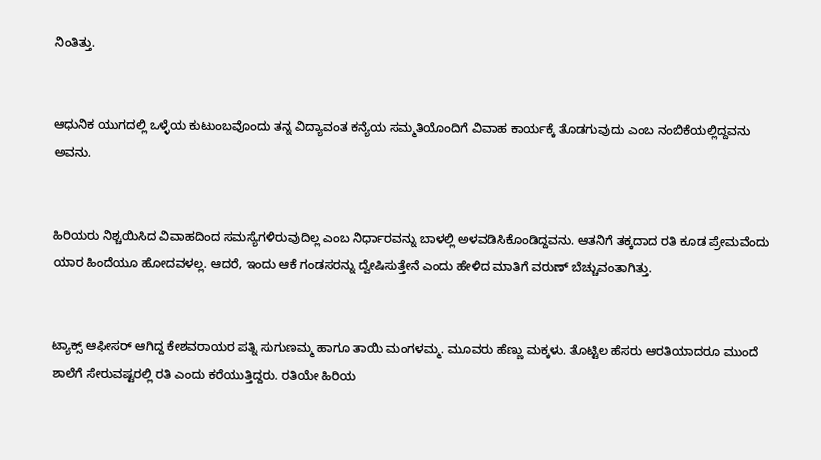ನಿಂತಿತ್ತು.


ಆಧುನಿಕ ಯುಗದಲ್ಲಿ ಒಳ್ಳೆಯ ಕುಟುಂಬವೊಂದು ತನ್ನ ವಿದ್ಯಾವಂತ ಕನ್ಯೆಯ ಸಮ್ಮತಿಯೊಂದಿಗೆ ವಿವಾಹ ಕಾರ್ಯಕ್ಕೆ ತೊಡಗುವುದು ಎಂಬ ನಂಬಿಕೆಯಲ್ಲಿದ್ದವನು ಅವನು.


ಹಿರಿಯರು ನಿಶ್ಚಯಿಸಿದ ವಿವಾಹದಿಂದ ಸಮಸ್ಯೆಗಳಿರುವುದಿಲ್ಲ ಎಂಬ ನಿರ್ಧಾರವನ್ನು ಬಾಳಲ್ಲಿ ಅಳವಡಿಸಿಕೊಂಡಿದ್ದವನು. ಆತನಿಗೆ ತಕ್ಕದಾದ ರತಿ ಕೂಡ ಪ್ರೇಮವೆಂದು ಯಾರ ಹಿಂದೆಯೂ ಹೋದವಳಲ್ಲ. ಆದರೆ, ಇಂದು ಆಕೆ ಗಂಡಸರನ್ನು ದ್ವೇಷಿಸುತ್ತೇನೆ ಎಂದು ಹೇಳಿದ ಮಾತಿಗೆ ವರುಣ್ ಬೆಚ್ಚುವಂತಾಗಿತ್ತು.


ಟ್ಯಾಕ್ಸ್ ಆಫೀಸರ್ ಆಗಿದ್ದ ಕೇಶವರಾಯರ ಪತ್ನಿ ಸುಗುಣಮ್ಮ ಹಾಗೂ ತಾಯಿ ಮಂಗಳಮ್ಮ. ಮೂವರು ಹೆಣ್ಣು ಮಕ್ಕಳು. ತೊಟ್ಟಿಲ ಹೆಸರು ಆರತಿಯಾದರೂ ಮುಂದೆ ಶಾಲೆಗೆ ಸೇರುವಷ್ಟರಲ್ಲಿ ರತಿ ಎಂದು ಕರೆಯುತ್ತಿದ್ದರು. ರತಿಯೇ ಹಿರಿಯ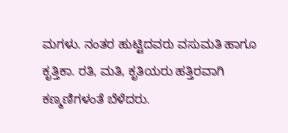ಮಗಳು. ನಂತರ ಹುಟ್ಟಿದವರು ವಸುಮತಿ ಹಾಗೂ ಕೃತ್ತಿಕಾ. ರತಿ, ಮತಿ, ಕೃತಿಯರು ಹತ್ತಿರವಾಗಿ ಕಣ್ಮಣಿಗಳಂತೆ ಬೆಳೆದರು.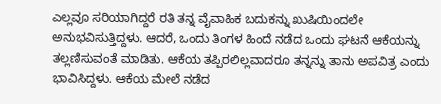ಎಲ್ಲವೂ ಸರಿಯಾಗಿದ್ದರೆ ರತಿ ತನ್ನ ವೈವಾಹಿಕ ಬದುಕನ್ನು ಖುಷಿಯಿಂದಲೇ ಅನುಭವಿಸುತ್ತಿದ್ದಳು. ಆದರೆ, ಒಂದು ತಿಂಗಳ ಹಿಂದೆ ನಡೆದ ಒಂದು ಘಟನೆ ಆಕೆಯನ್ನು ತಲ್ಲಣಿಸುವಂತೆ ಮಾಡಿತು. ಆಕೆಯ ತಪ್ಪಿರಲಿಲ್ಲವಾದರೂ ತನ್ನನ್ನು ತಾನು ಅಪವಿತ್ರ ಎಂದು ಭಾವಿಸಿದ್ದಳು. ಆಕೆಯ ಮೇಲೆ ನಡೆದ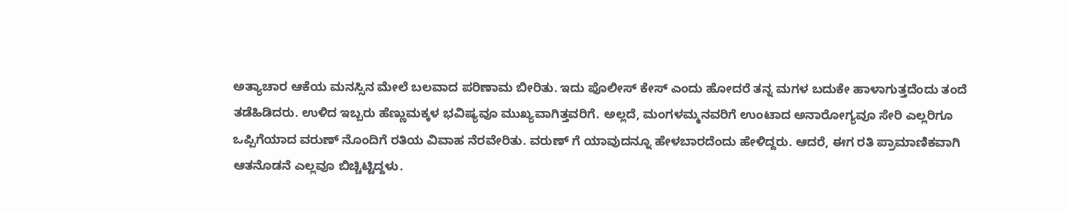ಅತ್ಯಾಚಾರ ಆಕೆಯ ಮನಸ್ಸಿನ ಮೇಲೆ ಬಲವಾದ ಪರಿಣಾಮ ಬೀರಿತು. ಇದು ಪೊಲೀಸ್ ಕೇಸ್ ಎಂದು ಹೋದರೆ ತನ್ನ ಮಗಳ ಬದುಕೇ ಹಾಳಾಗುತ್ತದೆಂದು ತಂದೆ ತಡೆಹಿಡಿದರು. ಉಳಿದ ಇಬ್ಬರು ಹೆಣ್ಣುಮಕ್ಕಳ ಭವಿಷ್ಯವೂ ಮುಖ್ಯವಾಗಿತ್ತವರಿಗೆ. ಅಲ್ಲದೆ, ಮಂಗಳಮ್ಮನವರಿಗೆ ಉಂಟಾದ ಅನಾರೋಗ್ಯವೂ ಸೇರಿ ಎಲ್ಲರಿಗೂ ಒಪ್ಪಿಗೆಯಾದ ವರುಣ್ ನೊಂದಿಗೆ ರತಿಯ ವಿವಾಹ ನೆರವೇರಿತು. ವರುಣ್ ಗೆ ಯಾವುದನ್ನೂ ಹೇಳಬಾರದೆಂದು ಹೇಳಿದ್ದರು. ಆದರೆ, ಈಗ ರತಿ ಪ್ರಾಮಾಣಿಕವಾಗಿ ಆತನೊಡನೆ ಎಲ್ಲವೂ ಬಿಚ್ಚಿಟ್ಟಿದ್ದಳು.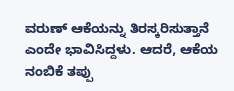ವರುಣ್ ಆಕೆಯನ್ನು ತಿರಸ್ಕರಿಸುತ್ತಾನೆ ಎಂದೇ ಭಾವಿಸಿದ್ದಳು. ಆದರೆ, ಆಕೆಯ ನಂಬಿಕೆ ತಪ್ಪು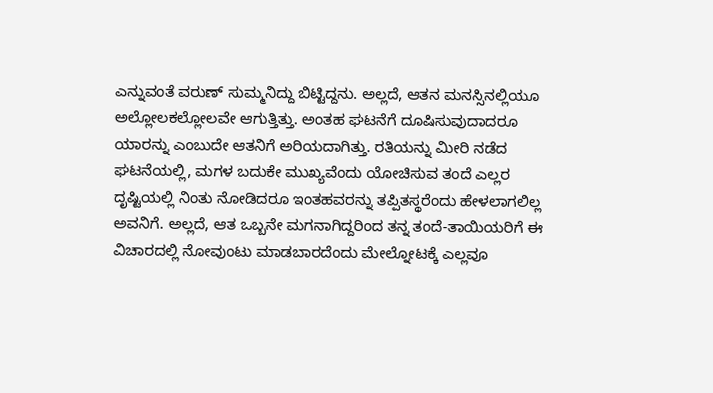ಎನ್ನುವಂತೆ ವರುಣ್ ಸುಮ್ಮನಿದ್ದು ಬಿಟ್ಟಿದ್ದನು. ಅಲ್ಲದೆ, ಆತನ ಮನಸ್ಸಿನಲ್ಲಿಯೂ ಅಲ್ಲೋಲಕಲ್ಲೋಲವೇ ಆಗುತ್ತಿತ್ತು. ಅಂತಹ ಘಟನೆಗೆ ದೂಷಿಸುವುದಾದರೂ ಯಾರನ್ನು ಎಂಬುದೇ ಆತನಿಗೆ ಅರಿಯದಾಗಿತ್ತು. ರತಿಯನ್ನು ಮೀರಿ ನಡೆದ ಘಟನೆಯಲ್ಲಿ, ಮಗಳ ಬದುಕೇ ಮುಖ್ಯವೆಂದು ಯೋಚಿಸುವ ತಂದೆ ಎಲ್ಲರ ದೃಷ್ಟಿಯಲ್ಲಿ ನಿಂತು ನೋಡಿದರೂ ಇಂತಹವರನ್ನು ತಪ್ಪಿತಸ್ಥರೆಂದು ಹೇಳಲಾಗಲಿಲ್ಲ ಅವನಿಗೆ. ಅಲ್ಲದೆ, ಆತ ಒಬ್ಬನೇ ಮಗನಾಗಿದ್ದರಿಂದ ತನ್ನ ತಂದೆ-ತಾಯಿಯರಿಗೆ ಈ ವಿಚಾರದಲ್ಲಿ ನೋವುಂಟು ಮಾಡಬಾರದೆಂದು ಮೇಲ್ನೋಟಕ್ಕೆ ಎಲ್ಲವೂ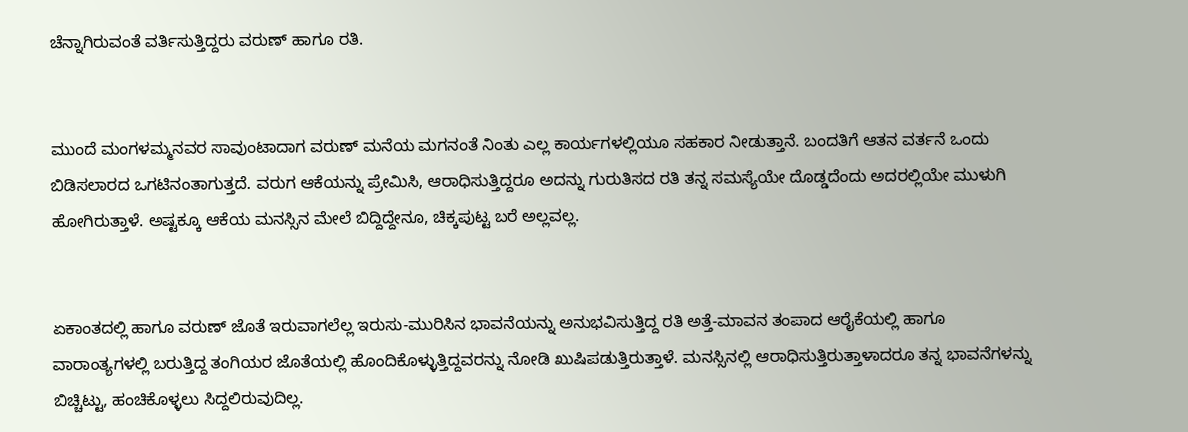ಚೆನ್ನಾಗಿರುವಂತೆ ವರ್ತಿಸುತ್ತಿದ್ದರು ವರುಣ್ ಹಾಗೂ ರತಿ.


ಮುಂದೆ ಮಂಗಳಮ್ಮನವರ ಸಾವುಂಟಾದಾಗ ವರುಣ್ ಮನೆಯ ಮಗನಂತೆ ನಿಂತು ಎಲ್ಲ ಕಾರ್ಯಗಳಲ್ಲಿಯೂ ಸಹಕಾರ ನೀಡುತ್ತಾನೆ. ಬಂದತಿಗೆ ಆತನ ವರ್ತನೆ ಒಂದು ಬಿಡಿಸಲಾರದ ಒಗಟಿನಂತಾಗುತ್ತದೆ. ವರುಗ ಆಕೆಯನ್ನು ಪ್ರೇಮಿಸಿ, ಆರಾಧಿಸುತ್ತಿದ್ದರೂ ಅದನ್ನು ಗುರುತಿಸದ ರತಿ ತನ್ನ ಸಮಸ್ಯೆಯೇ ದೊಡ್ಡದೆಂದು ಅದರಲ್ಲಿಯೇ ಮುಳುಗಿ ಹೋಗಿರುತ್ತಾಳೆ. ಅಷ್ಟಕ್ಕೂ ಆಕೆಯ ಮನಸ್ಸಿನ ಮೇಲೆ ಬಿದ್ದಿದ್ದೇನೂ, ಚಿಕ್ಕಪುಟ್ಟ ಬರೆ ಅಲ್ಲವಲ್ಲ.


ಏಕಾಂತದಲ್ಲಿ ಹಾಗೂ ವರುಣ್ ಜೊತೆ ಇರುವಾಗಲೆಲ್ಲ ಇರುಸು-ಮುರಿಸಿನ ಭಾವನೆಯನ್ನು ಅನುಭವಿಸುತ್ತಿದ್ದ ರತಿ ಅತ್ತೆ-ಮಾವನ ತಂಪಾದ ಆರೈಕೆಯಲ್ಲಿ ಹಾಗೂ ವಾರಾಂತ್ಯಗಳಲ್ಲಿ ಬರುತ್ತಿದ್ದ ತಂಗಿಯರ ಜೊತೆಯಲ್ಲಿ ಹೊಂದಿಕೊಳ್ಳುತ್ತಿದ್ದವರನ್ನು ನೋಡಿ ಖುಷಿಪಡುತ್ತಿರುತ್ತಾಳೆ. ಮನಸ್ಸಿನಲ್ಲಿ ಆರಾಧಿಸುತ್ತಿರುತ್ತಾಳಾದರೂ ತನ್ನ ಭಾವನೆಗಳನ್ನು ಬಿಚ್ಚಿಟ್ಟು, ಹಂಚಿಕೊಳ್ಳಲು ಸಿದ್ದಲಿರುವುದಿಲ್ಲ.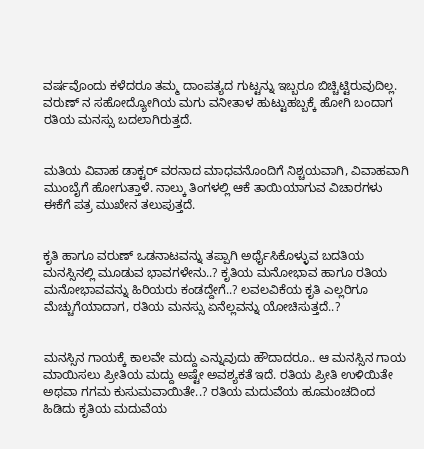ವರ್ಷವೊಂದು ಕಳೆದರೂ ತಮ್ಮ ದಾಂಪತ್ಯದ ಗುಟ್ಟನ್ನು ಇಬ್ಬರೂ ಬಿಚ್ಚಿಟ್ಟಿರುವುದಿಲ್ಲ. ವರುಣ್ ನ ಸಹೋದ್ಯೋಗಿಯ ಮಗು ವನೀತಾಳ ಹುಟ್ಟುಹಬ್ಬಕ್ಕೆ ಹೋಗಿ ಬಂದಾಗ ರತಿಯ ಮನಸ್ಸು ಬದಲಾಗಿರುತ್ತದೆ.


ಮತಿಯ ವಿವಾಹ ಡಾಕ್ಟರ್ ವರನಾದ ಮಾಧವನೊಂದಿಗೆ ನಿಶ್ಚಯವಾಗಿ, ವಿವಾಹವಾಗಿ ಮುಂಬೈಗೆ ಹೋಗುತ್ತಾಳೆ. ನಾಲ್ಕು ತಿಂಗಳಲ್ಲಿ ಆಕೆ ತಾಯಿಯಾಗುವ ವಿಚಾರಗಳು ಈಕೆಗೆ ಪತ್ರ ಮುಖೇನ ತಲುಪುತ್ತದೆ.


ಕೃತಿ ಹಾಗೂ ವರುಣ್ ಒಡನಾಟವನ್ನು ತಪ್ಪಾಗಿ ಅರ್ಥೈಸಿಕೊಳ್ಳುವ ಬದತಿಯ ಮನಸ್ಸಿನಲ್ಲಿ ಮೂಡುವ ಭಾವಗಳೇನು..? ಕೃತಿಯ ಮನೋಭಾವ ಹಾಗೂ ರತಿಯ ಮನೋಭಾವವನ್ನು ಹಿರಿಯರು ಕಂಡದ್ದೇಗೆ..? ಲವಲವಿಕೆಯ ಕೃತಿ ಎಲ್ಲರಿಗೂ ಮೆಚ್ಚುಗೆಯಾದಾಗ, ರತಿಯ ಮನಸ್ಸು ಏನೆಲ್ಲವನ್ನು ಯೋಚಿಸುತ್ತದೆ..?


ಮನಸ್ಸಿನ ಗಾಯಕ್ಕೆ ಕಾಲವೇ ಮದ್ದು ಎನ್ನುವುದು ಹೌದಾದರೂ.. ಆ ಮನಸ್ಸಿನ ಗಾಯ ಮಾಯಿಸಲು ಪ್ರೀತಿಯ ಮದ್ದು ಅಷ್ಟೇ ಅವಶ್ಯಕತೆ ಇದೆ. ರತಿಯ ಪ್ರೀತಿ ಉಳಿಯಿತೇ ಅಥವಾ ಗಗಮ ಕುಸುಮವಾಯಿತೇ..? ರತಿಯ ಮದುವೆಯ ಹೂಮಂಚದಿಂದ ಹಿಡಿದು ಕೃತಿಯ ಮದುವೆಯ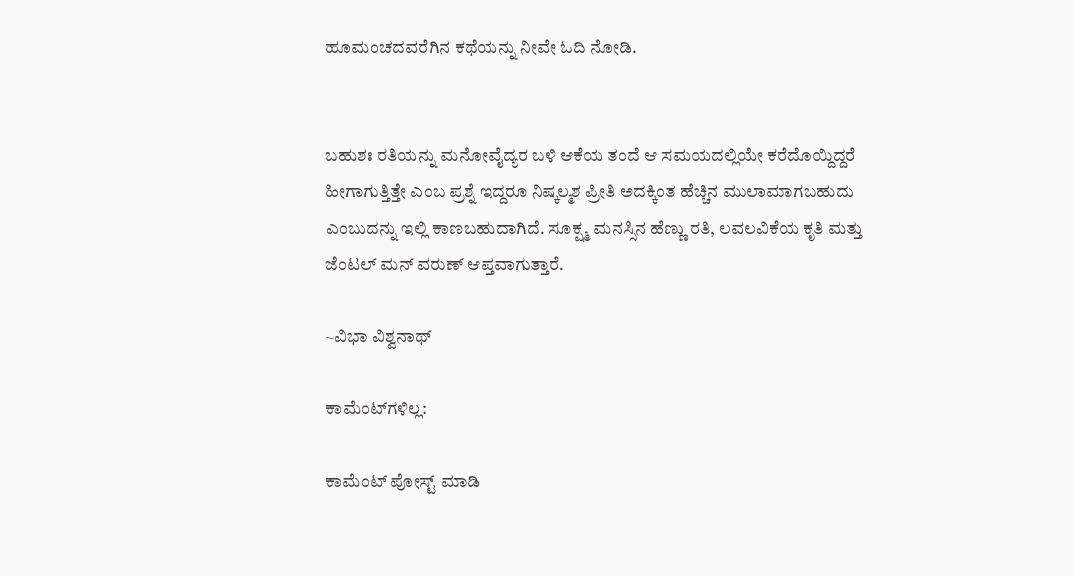ಹೂಮಂಚದವರೆಗಿನ ಕಥೆಯನ್ನು ನೀವೇ ಓದಿ ನೋಡಿ.


ಬಹುಶಃ ರತಿಯನ್ನು ಮನೋವೈದ್ಯರ ಬಳಿ ಆಕೆಯ ತಂದೆ ಆ ಸಮಯದಲ್ಲಿಯೇ ಕರೆದೊಯ್ದಿದ್ದರೆ ಹೀಗಾಗುತ್ತಿತ್ತೇ ಎಂಬ ಪ್ರಶ್ನೆ ಇದ್ದರೂ ನಿಷ್ಕಲ್ಮಶ ಪ್ರೀತಿ ಅದಕ್ಕಿಂತ ಹೆಚ್ಚಿನ ಮುಲಾಮಾಗಬಹುದು ಎಂಬುದನ್ನು ಇಲ್ಲಿ ಕಾಣಬಹುದಾಗಿದೆ. ಸೂಕ್ಷ್ಮ ಮನಸ್ಸಿನ ಹೆಣ್ಣು ರತಿ, ಲವಲವಿಕೆಯ ಕೃತಿ ಮತ್ತು ಜೆಂಟಲ್ ಮನ್ ವರುಣ್ ಆಪ್ತವಾಗುತ್ತಾರೆ.

~ವಿಭಾ ವಿಶ್ವನಾಥ್

ಕಾಮೆಂಟ್‌ಗಳಿಲ್ಲ:

ಕಾಮೆಂಟ್‌‌ ಪೋಸ್ಟ್‌ ಮಾಡಿ